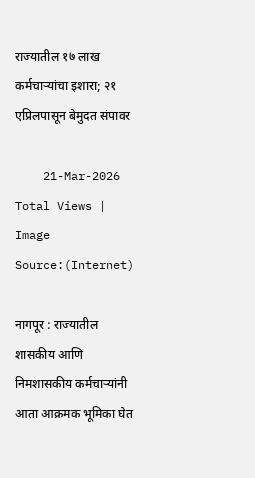राज्यातील १७ लाख कर्मचाऱ्यांचा इशारा; २१ एप्रिलपासून बेमुदत संपावर

    21-Mar-2026
Total Views |
Image Source:(Internet)

नागपूर : राज्यातील शासकीय आणि निमशासकीय कर्मचाऱ्यांनी आता आक्रमक भूमिका घेत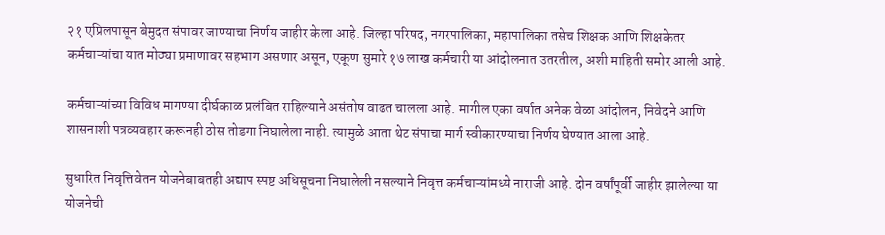२१ एप्रिलपासून बेमुदत संपावर जाण्याचा निर्णय जाहीर केला आहे. जिल्हा परिषद, नगरपालिका, महापालिका तसेच शिक्षक आणि शिक्षकेतर कर्मचाऱ्यांचा यात मोठ्या प्रमाणावर सहभाग असणार असून, एकूण सुमारे १७ लाख कर्मचारी या आंदोलनात उतरतील, अशी माहिती समोर आली आहे.

कर्मचाऱ्यांच्या विविध मागण्या दीर्घकाळ प्रलंबित राहिल्याने असंतोष वाढत चालला आहे. मागील एका वर्षात अनेक वेळा आंदोलन, निवेदने आणि शासनाशी पत्रव्यवहार करूनही ठोस तोडगा निघालेला नाही. त्यामुळे आता थेट संपाचा मार्ग स्वीकारण्याचा निर्णय घेण्यात आला आहे.

सुधारित निवृत्तिवेतन योजनेबाबतही अद्याप स्पष्ट अधिसूचना निघालेली नसल्याने निवृत्त कर्मचाऱ्यांमध्ये नाराजी आहे. दोन वर्षांपूर्वी जाहीर झालेल्या या योजनेची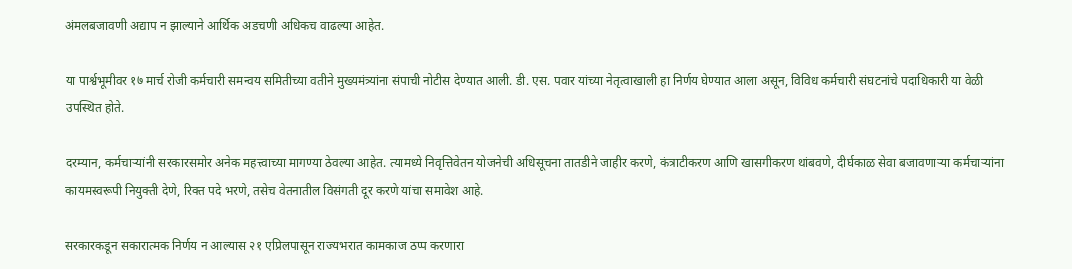अंमलबजावणी अद्याप न झाल्याने आर्थिक अडचणी अधिकच वाढल्या आहेत.

या पार्श्वभूमीवर १७ मार्च रोजी कर्मचारी समन्वय समितीच्या वतीने मुख्यमंत्र्यांना संपाची नोटीस देण्यात आली. डी. एस. पवार यांच्या नेतृत्वाखाली हा निर्णय घेण्यात आला असून, विविध कर्मचारी संघटनांचे पदाधिकारी या वेळी उपस्थित होते.

दरम्यान, कर्मचाऱ्यांनी सरकारसमोर अनेक महत्त्वाच्या मागण्या ठेवल्या आहेत. त्यामध्ये निवृत्तिवेतन योजनेची अधिसूचना तातडीने जाहीर करणे, कंत्राटीकरण आणि खासगीकरण थांबवणे, दीर्घकाळ सेवा बजावणाऱ्या कर्मचाऱ्यांना कायमस्वरूपी नियुक्ती देणे, रिक्त पदे भरणे, तसेच वेतनातील विसंगती दूर करणे यांचा समावेश आहे.

सरकारकडून सकारात्मक निर्णय न आल्यास २१ एप्रिलपासून राज्यभरात कामकाज ठप्प करणारा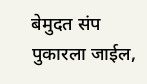बेमुदत संप पुकारला जाईल,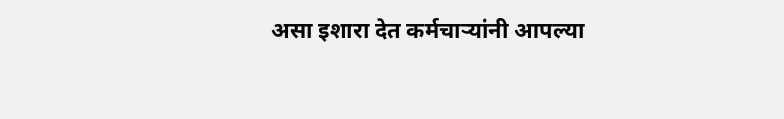असा इशारा देत कर्मचाऱ्यांनी आपल्या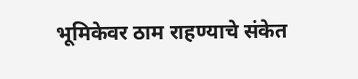भूमिकेवर ठाम राहण्याचे संकेत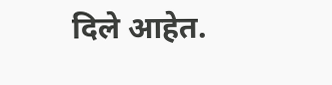दिले आहेत.